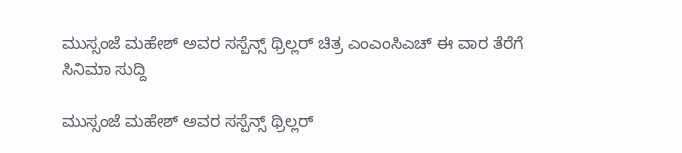ಮುಸ್ಸಂಜೆ ಮಹೇಶ್ ಅವರ ಸಸ್ಪೆನ್ಸ್ ಥ್ರಿಲ್ಲರ್ ಚಿತ್ರ ಎಂಎಂಸಿಎಚ್ ಈ ವಾರ ತೆರೆಗೆ
ಸಿನಿಮಾ ಸುದ್ದಿ

ಮುಸ್ಸಂಜೆ ಮಹೇಶ್ ಅವರ ಸಸ್ಪೆನ್ಸ್ ಥ್ರಿಲ್ಲರ್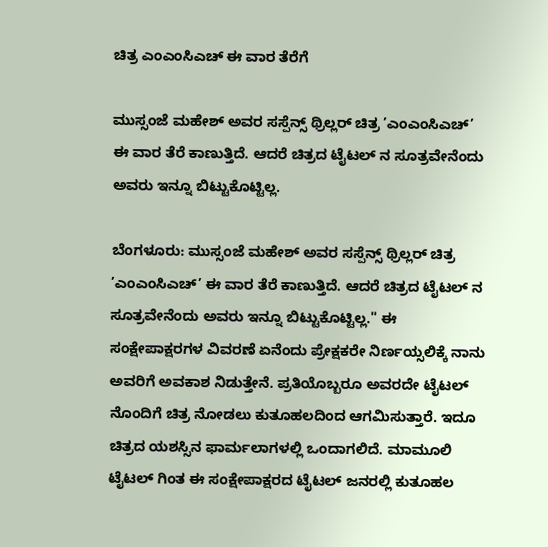ಚಿತ್ರ ಎಂಎಂಸಿಎಚ್ ಈ ವಾರ ತೆರೆಗೆ

ಮುಸ್ಸಂಜೆ ಮಹೇಶ್ ಅವರ ಸಸ್ಪೆನ್ಸ್ ಥ್ರಿಲ್ಲರ್ ಚಿತ್ರ ’ಎಂಎಂಸಿಎಚ್’ ಈ ವಾರ ತೆರೆ ಕಾಣುತ್ತಿದೆ. ಆದರೆ ಚಿತ್ರದ ಟೈಟಲ್ ನ ಸೂತ್ರವೇನೆಂದು ಅವರು ಇನ್ನೂ ಬಿಟ್ಟುಕೊಟ್ಟಿಲ್ಲ.

ಬೆಂಗಳೂರು: ಮುಸ್ಸಂಜೆ ಮಹೇಶ್ ಅವರ ಸಸ್ಪೆನ್ಸ್ ಥ್ರಿಲ್ಲರ್ ಚಿತ್ರ ’ಎಂಎಂಸಿಎಚ್’ ಈ ವಾರ ತೆರೆ ಕಾಣುತ್ತಿದೆ. ಆದರೆ ಚಿತ್ರದ ಟೈಟಲ್ ನ ಸೂತ್ರವೇನೆಂದು ಅವರು ಇನ್ನೂ ಬಿಟ್ಟುಕೊಟ್ಟಿಲ್ಲ." ಈ ಸಂಕ್ಷೇಪಾಕ್ಷರಗಳ ವಿವರಣೆ ಏನೆಂದು ಪ್ರೇಕ್ಷಕರೇ ನಿರ್ಣಯ್ಸಲಿಕ್ಕೆ ನಾನು ಅವರಿಗೆ ಅವಕಾಶ ನಿಡುತ್ತೇನೆ. ಪ್ರತಿಯೊಬ್ಬರೂ ಅವರದೇ ಟೈಟಲ್ ನೊಂದಿಗೆ ಚಿತ್ರ ನೋಡಲು ಕುತೂಹಲದಿಂದ ಆಗಮಿಸುತ್ತಾರೆ. ಇದೂ ಚಿತ್ರದ ಯಶಸ್ಸಿನ ಫಾರ್ಮಲಾಗಳಲ್ಲಿ ಒಂದಾಗಲಿದೆ. ಮಾಮೂಲಿ ಟೈಟಲ್ ಗಿಂತ ಈ ಸಂಕ್ಷೇಪಾಕ್ಷರದ ಟೈಟಲ್ ಜನರಲ್ಲಿ ಕುತೂಹಲ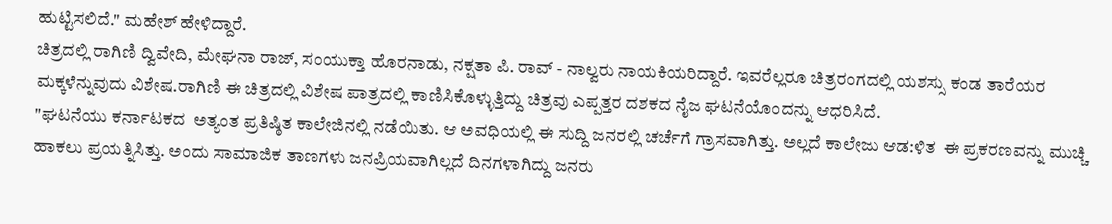ಹುಟ್ಟಿಸಲಿದೆ." ಮಹೇಶ್ ಹೇಳಿದ್ದಾರೆ.
ಚಿತ್ರದಲ್ಲಿ ರಾಗಿಣಿ ದ್ವಿವೇದಿ, ಮೇಘನಾ ರಾಜ್, ಸಂಯುಕ್ತಾ ಹೊರನಾಡು, ನಕ್ಷತಾ ಪಿ. ರಾವ್ - ನಾಲ್ವರು ನಾಯಕಿಯರಿದ್ದಾರೆ. ಇವರೆಲ್ಲರೂ ಚಿತ್ರರಂಗದಲ್ಲಿ ಯಶಸ್ಸು ಕಂಡ ತಾರೆಯರ ಮಕ್ಕಳೆನ್ನುವುದು ವಿಶೇಷ.ರಾಗಿಣಿ ಈ ಚಿತ್ರದಲ್ಲಿ ವಿಶೇಷ ಪಾತ್ರದಲ್ಲಿ ಕಾಣಿಸಿಕೊಳ್ಳುತ್ತಿದ್ದು ಚಿತ್ರವು ಎಪ್ಪತ್ತರ ದಶಕದ ನೈಜ ಘಟನೆಯೊಂದನ್ನು ಆಧರಿಸಿದೆ.
"ಘಟನೆಯು ಕರ್ನಾಟಕದ  ಅತ್ಯಂತ ಪ್ರತಿಷ್ಠಿತ ಕಾಲೇಜಿನಲ್ಲಿ ನಡೆಯಿತು. ಆ ಅವಧಿಯಲ್ಲಿ ಈ ಸುದ್ದಿ ಜನರಲ್ಲಿ ಚರ್ಚೆಗೆ ಗ್ರಾಸವಾಗಿತ್ತು. ಅಲ್ಲದೆ ಕಾಲೇಜು ಆಡ:ಳಿತ  ಈ ಪ್ರಕರಣವನ್ನು ಮುಚ್ಚಿ ಹಾಕಲು ಪ್ರಯತ್ನಿಸಿತ್ತು. ಅಂದು ಸಾಮಾಜಿಕ ತಾಣಗಳು ಜನಪ್ರಿಯವಾಗಿಲ್ಲದೆ ದಿನಗಳಾಗಿದ್ದು ಜನರು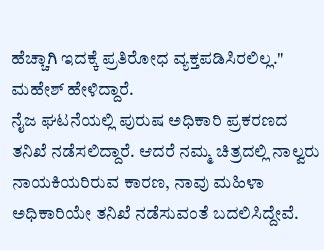ಹೆಚ್ಚಾಗಿ ಇದಕ್ಕೆ ಪ್ರತಿರೋಧ ವ್ಯಕ್ತಪಡಿಸಿರಲಿಲ್ಲ." ಮಹೇಶ್ ಹೇಳಿದ್ದಾರೆ.
ನೈಜ ಘಟನೆಯಲ್ಲಿ ಪುರುಷ ಅಧಿಕಾರಿ ಪ್ರಕರಣದ ತನಿಖೆ ನಡೆಸಲಿದ್ದಾರೆ. ಆದರೆ ನಮ್ಮ ಚಿತ್ರದಲ್ಲಿ ನಾಲ್ವರು ನಾಯಕಿಯರಿರುವ ಕಾರಣ, ನಾವು ಮಹಿಳಾ ಅಧಿಕಾರಿಯೇ ತನಿಖೆ ನಡೆಸುವಂತೆ ಬದಲಿಸಿದ್ದೇವೆ.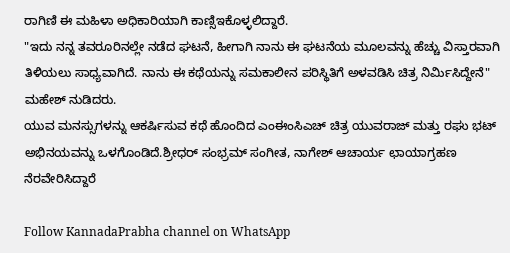ರಾಗಿಣಿ ಈ ಮಹಿಳಾ ಅಧಿಕಾರಿಯಾಗಿ ಕಾಣ್ಸಿಇಕೊಳ್ಳಲಿದ್ದಾರೆ.
"ಇದು ನನ್ನ ತವರೂರಿನಲ್ಲೇ ನಡೆದ ಘಟನೆ, ಹೀಗಾಗಿ ನಾನು ಈ ಘಟನೆಯ ಮೂಲವನ್ನು ಹೆಚ್ಚು ವಿಸ್ತಾರವಾಗಿ ತಿಳಿಯಲು ಸಾಧ್ಯವಾಗಿದೆ. ನಾನು ಈ ಕಥೆಯನ್ನು ಸಮಕಾಲೀನ ಪರಿಸ್ಥಿತಿಗೆ ಅಳವಡಿಸಿ ಚಿತ್ರ ನಿರ್ಮಿಸಿದ್ದೇನೆ" ಮಹೇಶ್ ನುಡಿದರು.
ಯುವ ಮನಸ್ಸುಗಳನ್ನು ಆಕರ್ಷಿಸುವ ಕಥೆ ಹೊಂದಿದ ಎಂಈಂಸಿಎಚ್ ಚಿತ್ರ ಯುವರಾಜ್ ಮತ್ತು ರಘು ಭಟ್ ಅಭಿನಯವನ್ನು ಒಳಗೊಂಡಿದೆ.ಶ್ರೀಧರ್ ಸಂಭ್ರಮ್ ಸಂಗೀತ, ನಾಗೇಶ್ ಆಚಾರ್ಯ ಛಾಯಾಗ್ರಹಣ ನೆರವೇರಿಸಿದ್ದಾರೆ

Follow KannadaPrabha channel on WhatsApp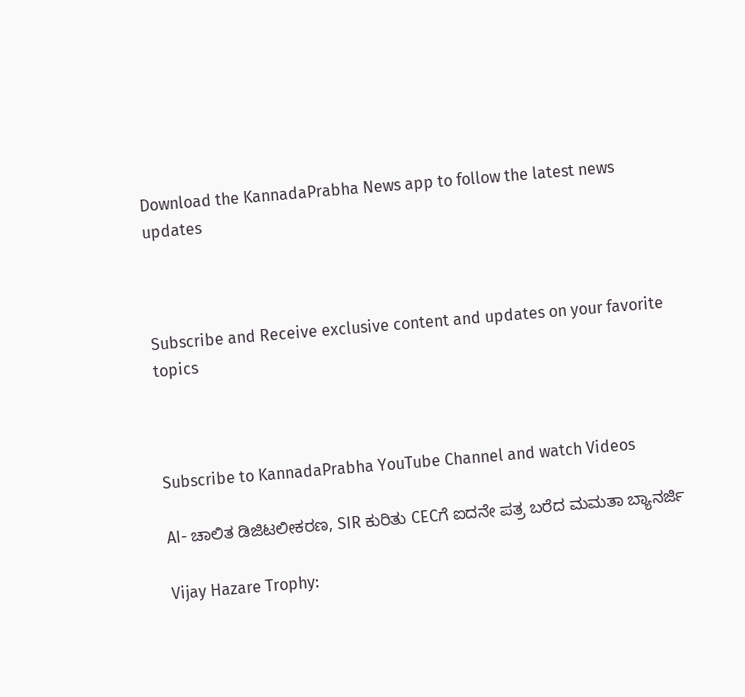Download the KannadaPrabha News app to follow the latest news updates



Subscribe and Receive exclusive content and updates on your favorite topics



Subscribe to KannadaPrabha YouTube Channel and watch Videos

AI- ಚಾಲಿತ ಡಿಜಿಟಲೀಕರಣ, SIR ಕುರಿತು CECಗೆ ಐದನೇ ಪತ್ರ ಬರೆದ ಮಮತಾ ಬ್ಯಾನರ್ಜಿ

Vijay Hazare Trophy: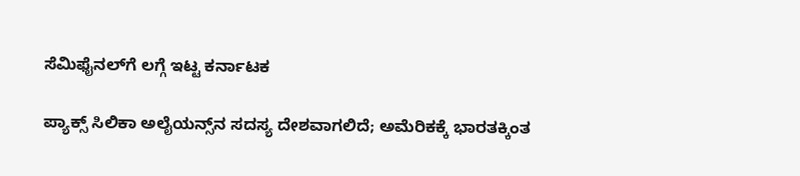ಸೆಮಿಫೈನಲ್‌ಗೆ ಲಗ್ಗೆ ಇಟ್ಟ ಕರ್ನಾಟಕ

ಪ್ಯಾಕ್ಸ್ ಸಿಲಿಕಾ ಅಲೈಯನ್ಸ್‌ನ ಸದಸ್ಯ ದೇಶವಾಗಲಿದೆ; ಅಮೆರಿಕಕ್ಕೆ ಭಾರತಕ್ಕಿಂತ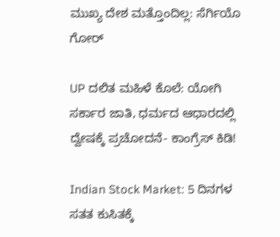ಮುಖ್ಯ ದೇಶ ಮತ್ತೊಂದಿಲ್ಲ: ಸೆರ್ಗಿಯೊ ಗೋರ್

UP ದಲಿತ ಮಹಿಳೆ ಕೊಲೆ: ಯೋಗಿ ಸರ್ಕಾರ ಜಾತಿ, ಧರ್ಮದ ಆಧಾರದಲ್ಲಿ ದ್ವೇಷಕ್ಕೆ ಪ್ರಚೋದನೆ- ಕಾಂಗ್ರೆಸ್ ಕಿಡಿ!

Indian Stock Market: 5 ದಿನಗಳ ಸತತ ಕುಸಿತಕ್ಕೆ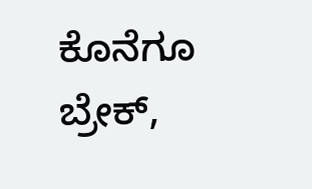ಕೊನೆಗೂ ಬ್ರೇಕ್,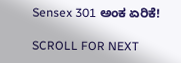Sensex 301 ಅಂಕ ಏರಿಕೆ!

SCROLL FOR NEXT